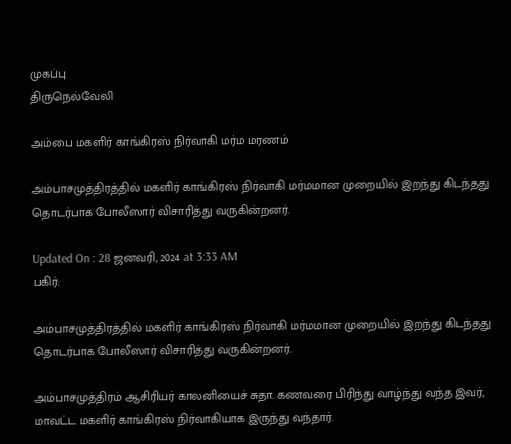முகப்பு
திருநெல்வேலி

அம்பை மகளிர் காங்கிரஸ் நிர்வாகி மர்ம மரணம்

அம்பாசமுத்திரத்தில் மகளிர் காங்கிரஸ் நிர்வாகி மர்மமான முறையில் இறந்து கிடந்தது தொடர்பாக போலீஸார் விசாரித்து வருகின்றனர்.

Updated On : 28 ஜனவரி, 2024 at 3:33 AM
பகிர்:

அம்பாசமுத்திரத்தில் மகளிர் காங்கிரஸ் நிர்வாகி மர்மமான முறையில் இறந்து கிடந்தது தொடர்பாக போலீஸார் விசாரித்து வருகின்றனர்.

அம்பாசமுத்திரம் ஆசிரியர் காலனியைச் சுதா. கணவரை பிரிந்து வாழ்ந்து வந்த இவர், மாவட்ட மகளிர் காங்கிரஸ் நிர்வாகியாக இருந்து வந்தார்.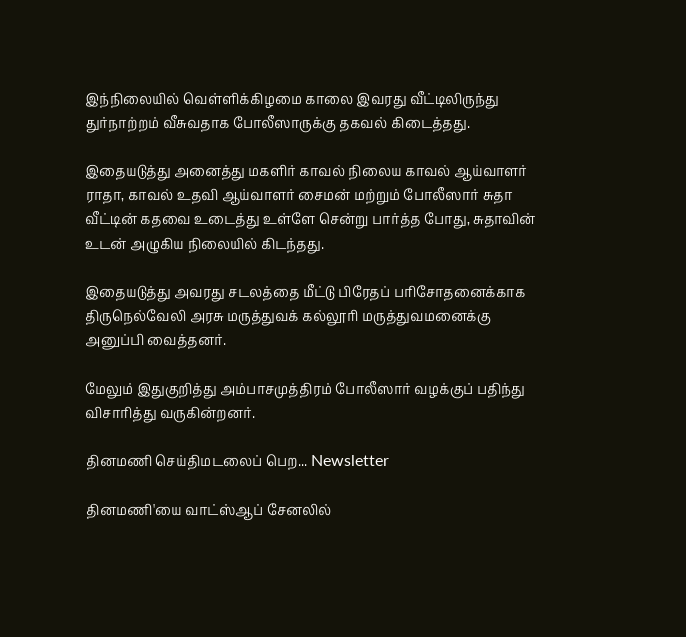இந்நிலையில் வெள்ளிக்கிழமை காலை இவரது வீட்டிலிருந்து துர்நாற்றம் வீசுவதாக போலீஸாருக்கு தகவல் கிடைத்தது.

இதையடுத்து அனைத்து மகளிர் காவல் நிலைய காவல் ஆய்வாளர் ராதா, காவல் உதவி ஆய்வாளர் சைமன் மற்றும் போலீஸார் சுதா வீட்டின் கதவை உடைத்து உள்ளே சென்று பார்த்த போது, சுதாவின் உடன் அழுகிய நிலையில் கிடந்தது.

இதையடுத்து அவரது சடலத்தை மீட்டு பிரேதப் பரிசோதனைக்காக திருநெல்வேலி அரசு மருத்துவக் கல்லூரி மருத்துவமனைக்கு அனுப்பி வைத்தனர்.

மேலும் இதுகுறித்து அம்பாசமுத்திரம் போலீஸார் வழக்குப் பதிந்து விசாரித்து வருகின்றனர்.

தினமணி செய்திமடலைப் பெற... Newsletter

தினமணி'யை வாட்ஸ்ஆப் சேனலில்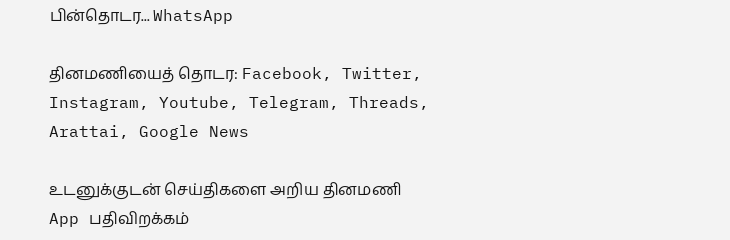பின்தொடர... WhatsApp

தினமணியைத் தொடர: Facebook, Twitter, Instagram, Youtube, Telegram, Threads, Arattai, Google News

உடனுக்குடன் செய்திகளை அறிய தினமணி App பதிவிறக்கம்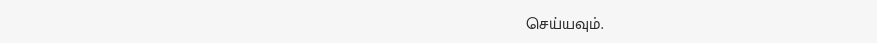செய்யவும்.